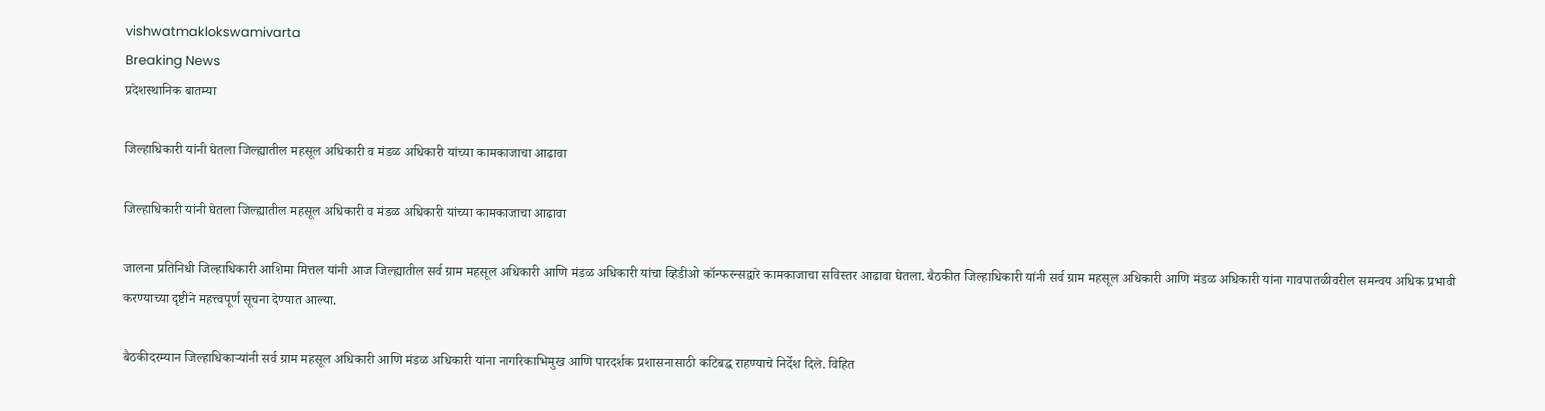vishwatmaklokswamivarta
Breaking News
प्रदेशस्थानिक बातम्या

जिल्हाधिकारी यांनी घेतला जिल्ह्यातील महसूल अधिकारी व मंडळ अधिकारी यांच्या कामकाजाचा आढावा

जिल्हाधिकारी यांनी घेतला जिल्ह्यातील महसूल अधिकारी व मंडळ अधिकारी यांच्या कामकाजाचा आढावा

जालना प्रतिनिधी जिल्हाधिकारी आशिमा मित्तल यांनी आज जिल्ह्यातील सर्व ग्राम महसूल अधिकारी आणि मंडळ अधिकारी यांचा व्हिडीओ कॉन्फरन्सद्वारे कामकाजाचा सविस्तर आढावा घेतला. बैठकीत जिल्हाधिकारी यांनी सर्व ग्राम महसूल अधिकारी आणि मंडळ अधिकारी यांना गावपातळीवरील समन्वय अधिक प्रभावी करण्याच्या दृष्टीने महत्त्वपूर्ण सूचना देण्यात आल्या.

बैठकीदरम्यान जिल्हाधिकाऱ्यांनी सर्व ग्राम महसूल अधिकारी आणि मंडळ अधिकारी यांना नागरिकाभिमुख आणि पारदर्शक प्रशासनासाठी कटिबद्ध राहण्याचे निर्देश दिले. विहित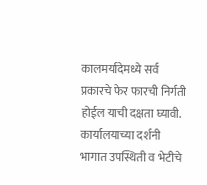कालमर्यादेमध्ये सर्व प्रकारचे फेर फारची निर्गती होईल याची दक्षता घ्यावी. कार्यालयाच्या दर्शनी भागात उपस्थिती व भेटीचे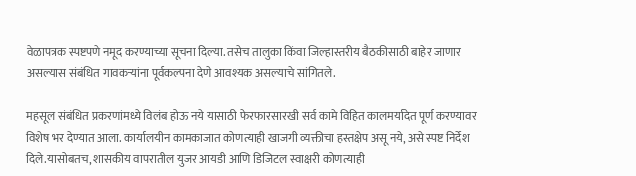वेळापत्रक स्पष्टपणे नमूद करण्याच्या सूचना दिल्या. तसेच तालुका किंवा जिल्हास्तरीय बैठकीसाठी बाहेर जाणार असल्यास संबंधित गावकऱ्यांना पूर्वकल्पना देणे आवश्यक असल्याचे सांगितले.

महसूल संबंधित प्रकरणांमध्ये विलंब होऊ नये यासाठी फेरफारसारखी सर्व कामे विहित कालमर्यादेत पूर्ण करण्यावर विशेष भर देण्यात आला. कार्यालयीन कामकाजात कोणत्याही खाजगी व्यक्तीचा हस्तक्षेप असू नये, असे स्पष्ट निर्देश दिले.यासोबतच, शासकीय वापरातील युजर आयडी आणि डिजिटल स्वाक्षरी कोणत्याही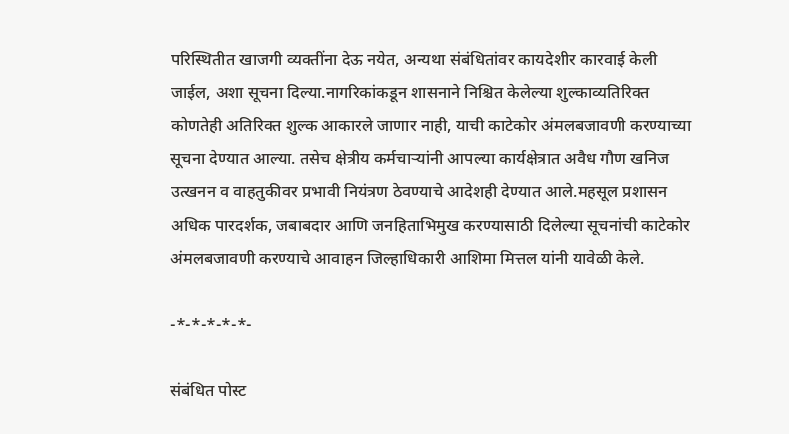परिस्थितीत खाजगी व्यक्तींना देऊ नयेत, अन्यथा संबंधितांवर कायदेशीर कारवाई केली जाईल, अशा सूचना दिल्या.नागरिकांकडून शासनाने निश्चित केलेल्या शुल्काव्यतिरिक्त कोणतेही अतिरिक्त शुल्क आकारले जाणार नाही, याची काटेकोर अंमलबजावणी करण्याच्या सूचना देण्यात आल्या. तसेच क्षेत्रीय कर्मचाऱ्यांनी आपल्या कार्यक्षेत्रात अवैध गौण खनिज उत्खनन व वाहतुकीवर प्रभावी नियंत्रण ठेवण्याचे आदेशही देण्यात आले.महसूल प्रशासन अधिक पारदर्शक, जबाबदार आणि जनहिताभिमुख करण्यासाठी दिलेल्या सूचनांची काटेकोर अंमलबजावणी करण्याचे आवाहन जिल्हाधिकारी आशिमा मित्तल यांनी यावेळी केले.

-*-*-*-*-*-

संबंधित पोस्ट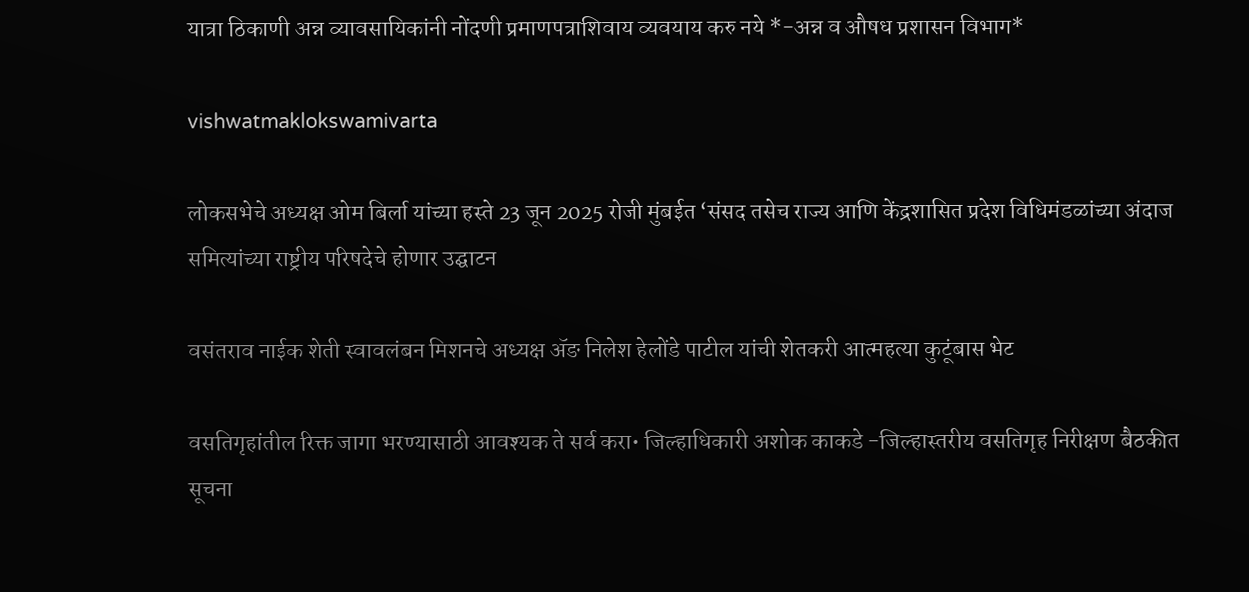यात्रा ठिकाणी अन्न व्यावसायिकांनी नोंदणी प्रमाणपत्राशिवाय व्यवयाय करु नये *-अन्न व औषध प्रशासन विभाग*

vishwatmaklokswamivarta

लोकसभेचे अध्यक्ष ओम बिर्ला यांच्या हस्ते 23 जून 2025 रोजी मुंबईत ‘संसद तसेच राज्य आणि केंद्रशासित प्रदेश विधिमंडळांच्या अंदाज समित्यांच्या राष्ट्रीय परिषदेचे होणार उद्घाटन

वसंतराव नाईक शेती स्वावलंबन मिशनचे अध्यक्ष ॲङ निलेश हेलोंडे पाटील यांची शेतकरी आत्महत्या कुटूंबास भेट

वसतिगृहांतील रिक्त जागा भरण्यासाठी आवश्यक ते सर्व करा• जिल्हाधिकारी अशोक काकडे -जिल्हास्तरीय वसतिगृह निरीक्षण बैठकीत सूचना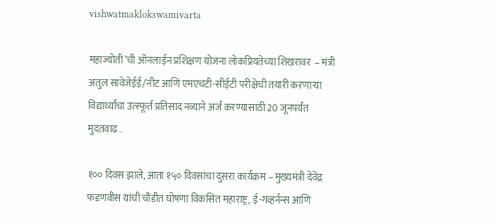vishwatmaklokswamivarta

महाज्योती’ची ऑनलाईन प्रशिक्षण योजना लोकप्रियतेच्या शिखरावर  – मंत्री अतुल सावेजेईई/नीट आणि एमएचटी-सीईटी परीक्षेची तयारी करणाऱ्या विद्यार्थ्यांचा उत्स्फूर्त प्रतिसाद नव्याने अर्ज करण्यासाठी 20 जूनपर्यंत मुदतवाढ..

१०० दिवस झाले, आता १५० दिवसांचा दुसरा कार्यक्रम – मुख्यमंत्री देवेंद्र फडणवीस यांची चौंडीत घोषणा विकसित महाराष्ट्र, ई-गव्हर्नन्स आणि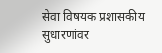सेवा विषयक प्रशासकीय सुधारणांवर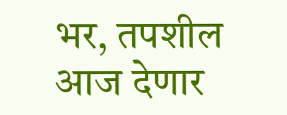भर, तपशील आज देणार